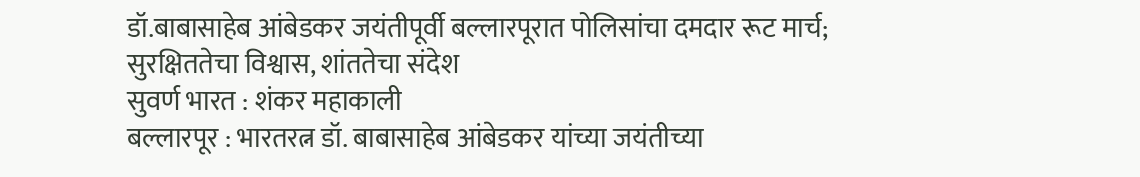डॉ.बाबासाहेब आंबेडकर जयंतीपूर्वी बल्लारपूरात पोलिसांचा दमदार रूट मार्च; सुरक्षिततेचा विश्वास, शांततेचा संदेश
सुवर्ण भारत : शंकर महाकाली
बल्लारपूर : भारतरत्न डॉ. बाबासाहेब आंबेडकर यांच्या जयंतीच्या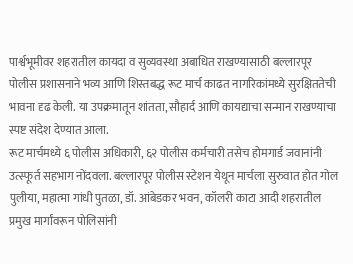पार्श्वभूमीवर शहरातील कायदा व सुव्यवस्था अबाधित राखण्यासाठी बल्लारपूर पोलीस प्रशासनाने भव्य आणि शिस्तबद्ध रूट मार्च काढत नागरिकांमध्ये सुरक्षिततेची भावना दृढ केली. या उपक्रमातून शांतता, सौहार्द आणि कायद्याचा सन्मान राखण्याचा स्पष्ट संदेश देण्यात आला.
रूट मार्चमध्ये ६ पोलीस अधिकारी, ६२ पोलीस कर्मचारी तसेच होमगार्ड जवानांनी उत्स्फूर्त सहभाग नोंदवला. बल्लारपूर पोलीस स्टेशन येथून मार्चला सुरुवात होत गोल पुलीया, महात्मा गांधी पुतळा, डॉ. आंबेडकर भवन, कॉलरी काटा आदी शहरातील प्रमुख मार्गांवरून पोलिसांनी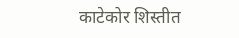काटेकोर शिस्तीत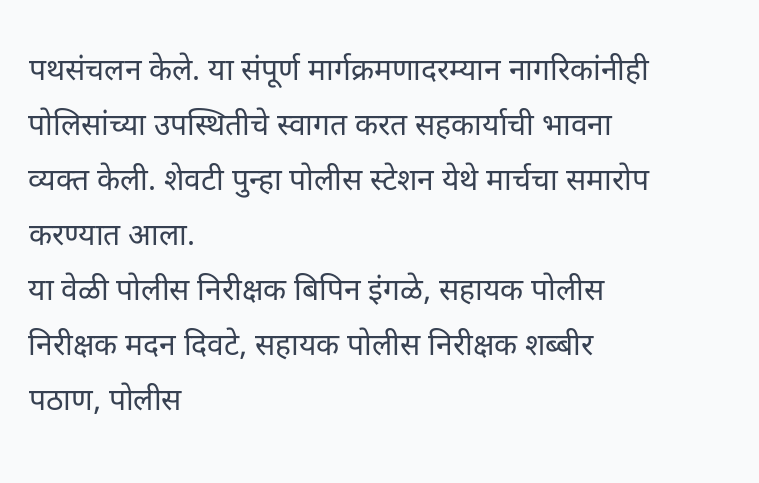पथसंचलन केले. या संपूर्ण मार्गक्रमणादरम्यान नागरिकांनीही पोलिसांच्या उपस्थितीचे स्वागत करत सहकार्याची भावना व्यक्त केली. शेवटी पुन्हा पोलीस स्टेशन येथे मार्चचा समारोप करण्यात आला.
या वेळी पोलीस निरीक्षक बिपिन इंगळे, सहायक पोलीस निरीक्षक मदन दिवटे, सहायक पोलीस निरीक्षक शब्बीर पठाण, पोलीस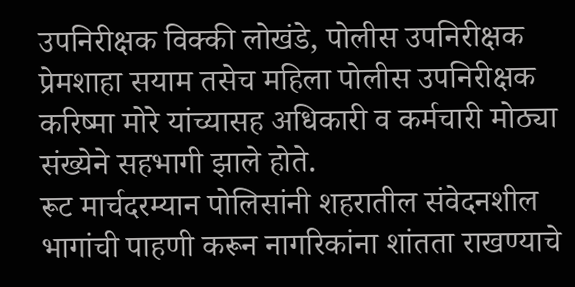उपनिरीक्षक विक्की लोखंडे, पोलीस उपनिरीक्षक प्रेमशाहा सयाम तसेच महिला पोलीस उपनिरीक्षक करिष्मा मोरे यांच्यासह अधिकारी व कर्मचारी मोठ्या संख्येने सहभागी झाले होते.
रूट मार्चदरम्यान पोलिसांनी शहरातील संवेदनशील भागांची पाहणी करून नागरिकांना शांतता राखण्याचे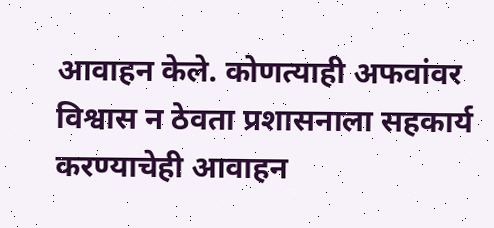आवाहन केले. कोणत्याही अफवांवर विश्वास न ठेवता प्रशासनाला सहकार्य करण्याचेही आवाहन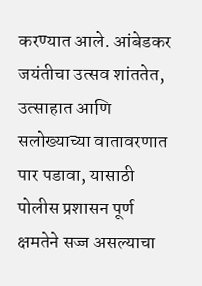करण्यात आले. आंबेडकर जयंतीचा उत्सव शांततेत, उत्साहात आणि सलोख्याच्या वातावरणात पार पडावा, यासाठी पोलीस प्रशासन पूर्ण क्षमतेने सज्ज असल्याचा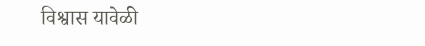विश्वास यावेळी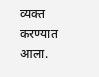व्यक्त करण्यात आला.